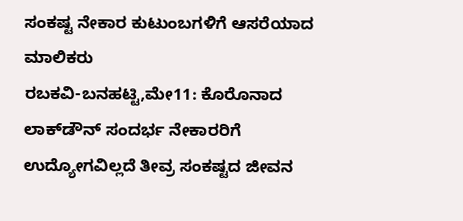ಸಂಕಷ್ಟ ನೇಕಾರ ಕುಟುಂಬಗಳಿಗೆ ಆಸರೆಯಾದ ಮಾಲಿಕರು
ರಬಕವಿ-ಬನಹಟ್ಟಿ,ಮೇ11: ಕೊರೊನಾದ ಲಾಕ್‍ಡೌನ್ ಸಂದರ್ಭ ನೇಕಾರರಿಗೆ ಉದ್ಯೋಗವಿಲ್ಲದೆ ತೀವ್ರ ಸಂಕಷ್ಟದ ಜೀವನ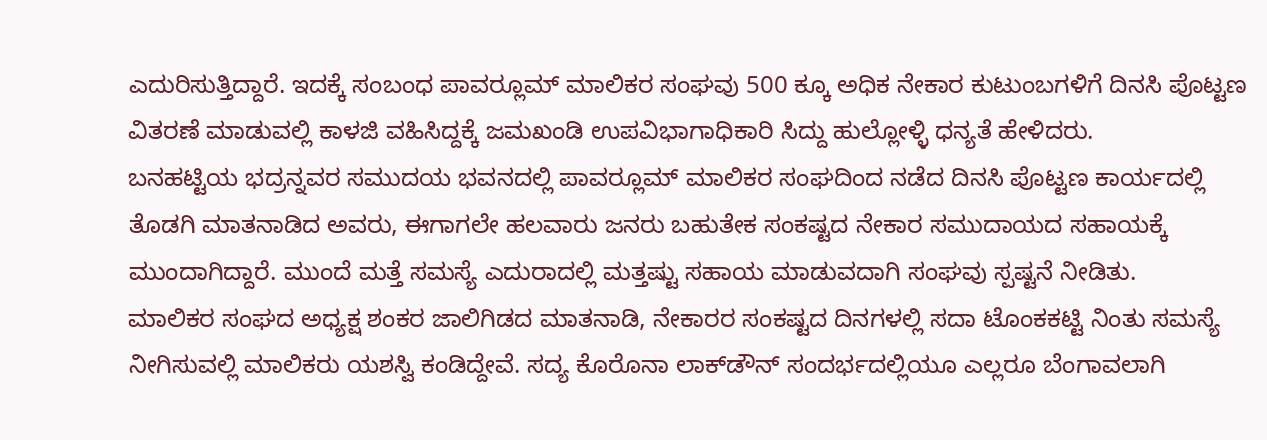ಎದುರಿಸುತ್ತಿದ್ದಾರೆ. ಇದಕ್ಕೆ ಸಂಬಂಧ ಪಾವರ್‍ಲೂಮ್ ಮಾಲಿಕರ ಸಂಘವು 500 ಕ್ಕೂ ಅಧಿಕ ನೇಕಾರ ಕುಟುಂಬಗಳಿಗೆ ದಿನಸಿ ಪೊಟ್ಟಣ ವಿತರಣೆ ಮಾಡುವಲ್ಲಿ ಕಾಳಜಿ ವಹಿಸಿದ್ದಕ್ಕೆ ಜಮಖಂಡಿ ಉಪವಿಭಾಗಾಧಿಕಾರಿ ಸಿದ್ದು ಹುಲ್ಲೋಳ್ಳಿ ಧನ್ಯತೆ ಹೇಳಿದರು.
ಬನಹಟ್ಟಿಯ ಭದ್ರನ್ನವರ ಸಮುದಯ ಭವನದಲ್ಲಿ ಪಾವರ್‍ಲೂಮ್ ಮಾಲಿಕರ ಸಂಘದಿಂದ ನಡೆದ ದಿನಸಿ ಪೊಟ್ಟಣ ಕಾರ್ಯದಲ್ಲಿ ತೊಡಗಿ ಮಾತನಾಡಿದ ಅವರು, ಈಗಾಗಲೇ ಹಲವಾರು ಜನರು ಬಹುತೇಕ ಸಂಕಷ್ಟದ ನೇಕಾರ ಸಮುದಾಯದ ಸಹಾಯಕ್ಕೆ ಮುಂದಾಗಿದ್ದಾರೆ. ಮುಂದೆ ಮತ್ತೆ ಸಮಸ್ಯೆ ಎದುರಾದಲ್ಲಿ ಮತ್ತಷ್ಟು ಸಹಾಯ ಮಾಡುವದಾಗಿ ಸಂಘವು ಸ್ಪಷ್ಟನೆ ನೀಡಿತು.
ಮಾಲಿಕರ ಸಂಘದ ಅಧ್ಯಕ್ಷ ಶಂಕರ ಜಾಲಿಗಿಡದ ಮಾತನಾಡಿ, ನೇಕಾರರ ಸಂಕಷ್ಟದ ದಿನಗಳಲ್ಲಿ ಸದಾ ಟೊಂಕಕಟ್ಟಿ ನಿಂತು ಸಮಸ್ಯೆ ನೀಗಿಸುವಲ್ಲಿ ಮಾಲಿಕರು ಯಶಸ್ವಿ ಕಂಡಿದ್ದೇವೆ. ಸದ್ಯ ಕೊರೊನಾ ಲಾಕ್‍ಡೌನ್ ಸಂದರ್ಭದಲ್ಲಿಯೂ ಎಲ್ಲರೂ ಬೆಂಗಾವಲಾಗಿ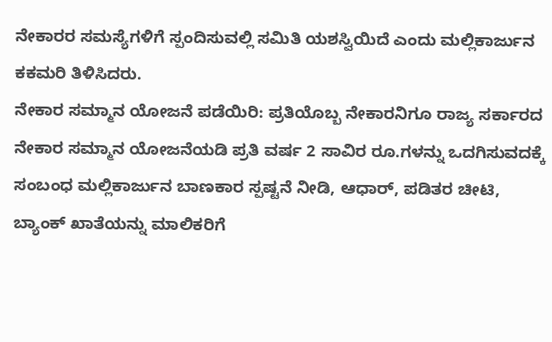ನೇಕಾರರ ಸಮಸ್ಯೆಗಳಿಗೆ ಸ್ಪಂದಿಸುವಲ್ಲಿ ಸಮಿತಿ ಯಶಸ್ವಿಯಿದೆ ಎಂದು ಮಲ್ಲಿಕಾರ್ಜುನ ಕಕಮರಿ ತಿಳಿಸಿದರು.
ನೇಕಾರ ಸಮ್ಮಾನ ಯೋಜನೆ ಪಡೆಯಿರಿ: ಪ್ರತಿಯೊಬ್ಬ ನೇಕಾರನಿಗೂ ರಾಜ್ಯ ಸರ್ಕಾರದ ನೇಕಾರ ಸಮ್ಮಾನ ಯೋಜನೆಯಡಿ ಪ್ರತಿ ವರ್ಷ 2 ಸಾವಿರ ರೂ.ಗಳನ್ನು ಒದಗಿಸುವದಕ್ಕೆ ಸಂಬಂಧ ಮಲ್ಲಿಕಾರ್ಜುನ ಬಾಣಕಾರ ಸ್ಪಷ್ಟನೆ ನೀಡಿ, ಆಧಾರ್, ಪಡಿತರ ಚೀಟಿ, ಬ್ಯಾಂಕ್ ಖಾತೆಯನ್ನು ಮಾಲಿಕರಿಗೆ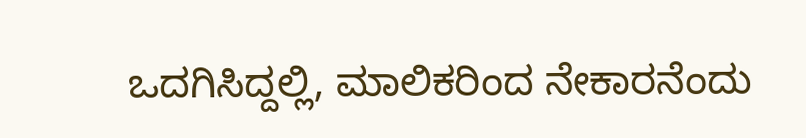ಒದಗಿಸಿದ್ದಲ್ಲಿ, ಮಾಲಿಕರಿಂದ ನೇಕಾರನೆಂದು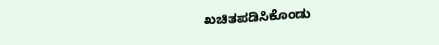ಖಚಿತಪಡಿಸಿಕೊಂಡು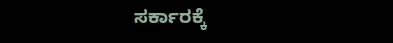ಸರ್ಕಾರಕ್ಕೆ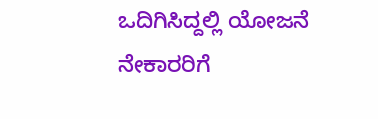ಒದಿಗಿಸಿದ್ದಲ್ಲಿ ಯೋಜನೆ ನೇಕಾರರಿಗೆ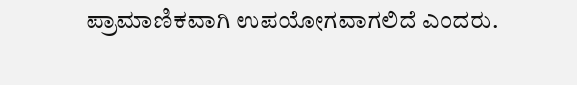ಪ್ರಾಮಾಣಿಕವಾಗಿ ಉಪಯೋಗವಾಗಲಿದೆ ಎಂದರು.